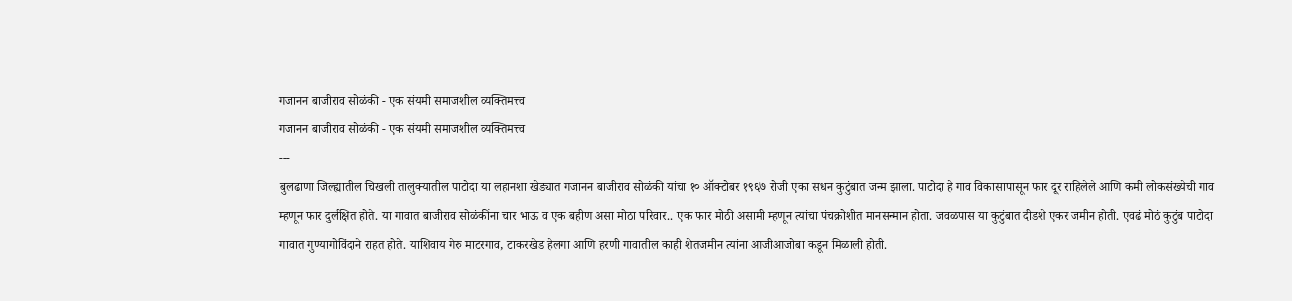गजानन बाजीराव सोळंकी - एक संयमी समाजशील व्यक्तिमत्त्व
गजानन बाजीराव सोळंकी - एक संयमी समाजशील व्यक्तिमत्त्व
---
बुलढाणा जिल्ह्यातील चिखली तालुक्यातील पाटोदा या लहानशा खेड्यात गजानन बाजीराव सोळंकी यांचा १० ऑक्टोबर १९६७ रोजी एका सधन कुटुंबात जन्म झाला. पाटोदा हे गाव विकासापासून फार दूर राहिलेले आणि कमी लोकसंख्येची गाव म्हणून फार दुर्लक्षित होते. या गावात बाजीराव सोळंकींना चार भाऊ व एक बहीण असा मोठा परिवार.. एक फार मोठी असामी म्हणून त्यांचा पंचक्रोशीत मानसन्मान होता. जवळपास या कुटुंबात दीडशे एकर जमीन होती. एवढं मोठं कुटुंब पाटोदा गावात गुण्यागोविंदाने राहत होते. याशिवाय गेरु माटरगाव, टाकरखेड हेलगा आणि हरणी गावातील काही शेतजमीन त्यांना आजीआजोबा कडून मिळाली होती.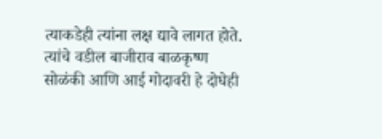त्याकडेही त्यांना लक्ष द्यावे लागत होते.
त्यांचे वडील बाजीराव बाळकृष्ण सोळंकी आणि आई गोदावरी हे दोघेही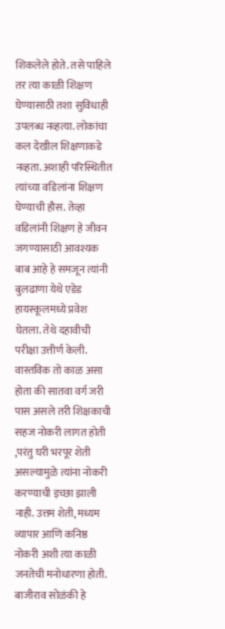शिकलेले होते. तसे पाहिले तर त्या काळी शिक्षण घेण्यासाठी तशा सुविधाही उपलब्ध नव्हत्या. लोकांचा कल देखील शिक्षणाकडे नव्हता. अशाही परिस्थितीत त्यांच्या वडिलांना शिक्षण घेण्याची हौस. तेव्हा वडिलांनी शिक्षण हे जीवन जगण्यासाठी आवश्यक बाब आहे हे समजून त्यांनी बुलढाणा येथे एडेड हायस्कूलमध्ये प्रवेश घेतला. तेथे दहावीची परीक्षा उत्तीर्ण केली. वास्तविक तो काळ असा होता की सातवा वर्ग जरी पास असले तरी शिक्षकाची सहज नोकरी लागत होती ,परंतु घरी भरपूर शेती असल्यामुळे त्यांना नोकरी करण्याची इच्छा झाली नाही. उत्तम शेती, मध्यम व्यापार आणि कनिष्ठ नोकरी अशी त्या काळी जनतेची मनोधारणा होती. बाजीराव सोळंकी हे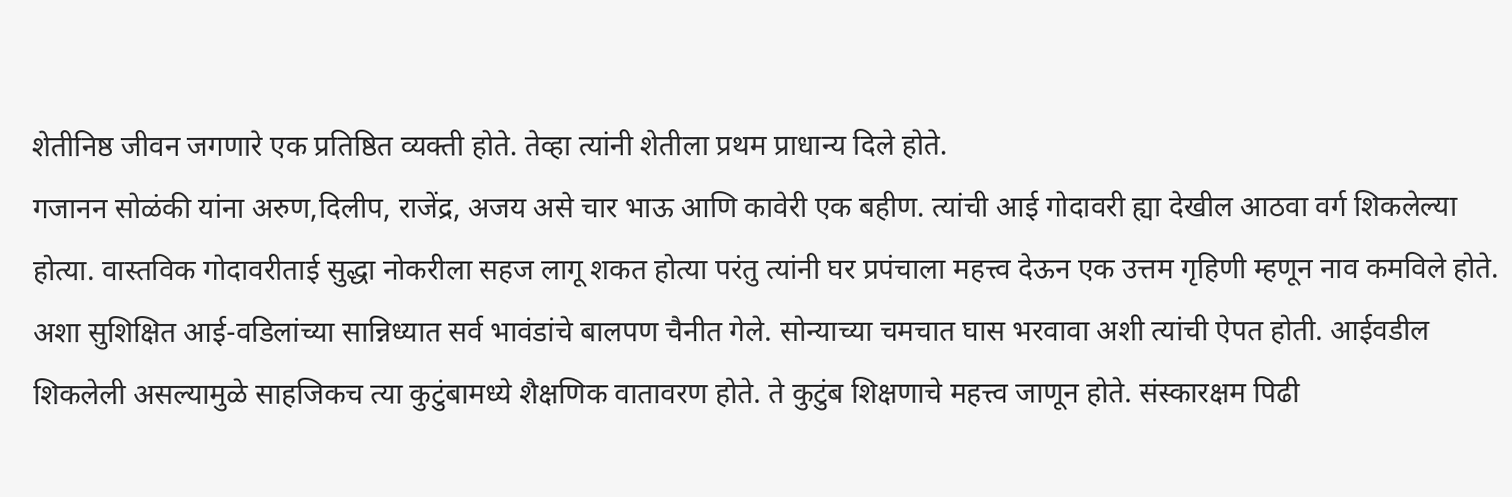शेतीनिष्ठ जीवन जगणारे एक प्रतिष्ठित व्यक्ती होते. तेव्हा त्यांनी शेतीला प्रथम प्राधान्य दिले होते.
गजानन सोळंकी यांना अरुण,दिलीप, राजेंद्र, अजय असे चार भाऊ आणि कावेरी एक बहीण. त्यांची आई गोदावरी ह्या देखील आठवा वर्ग शिकलेल्या होत्या. वास्तविक गोदावरीताई सुद्धा नोकरीला सहज लागू शकत होत्या परंतु त्यांनी घर प्रपंचाला महत्त्व देऊन एक उत्तम गृहिणी म्हणून नाव कमविले होते. अशा सुशिक्षित आई-वडिलांच्या सान्निध्यात सर्व भावंडांचे बालपण चैनीत गेले. सोन्याच्या चमचात घास भरवावा अशी त्यांची ऐपत होती. आईवडील शिकलेली असल्यामुळे साहजिकच त्या कुटुंबामध्ये शैक्षणिक वातावरण होते. ते कुटुंब शिक्षणाचे महत्त्व जाणून होते. संस्कारक्षम पिढी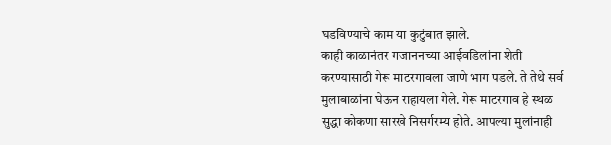घडविण्याचे काम या कुटुंबात झाले.
काही काळानंतर गजाननच्या आईवडिलांना शेती करण्यासाठी गेरू माटरगावला जाणे भाग पडले. ते तेथे सर्व मुलाबाळांना घेऊन राहायला गेले. गेरू माटरगाव हे स्थळ सुद्धा कोकणा सारखे निसर्गरम्य होते. आपल्या मुलांनाही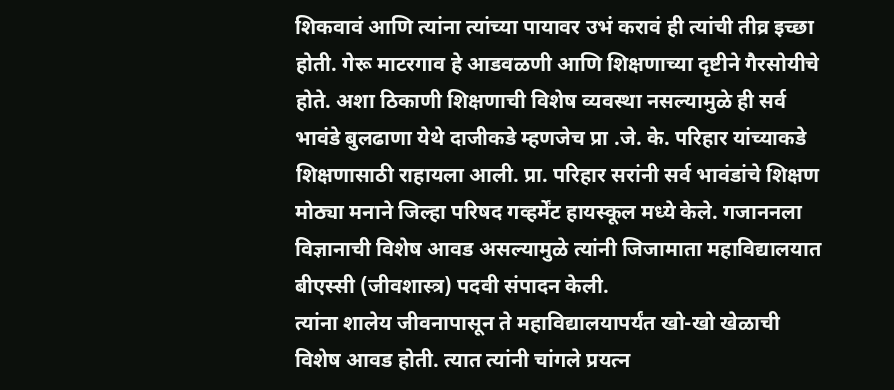शिकवावं आणि त्यांना त्यांच्या पायावर उभं करावं ही त्यांची तीव्र इच्छा होती. गेरू माटरगाव हे आडवळणी आणि शिक्षणाच्या दृष्टीने गैरसोयीचे होते. अशा ठिकाणी शिक्षणाची विशेष व्यवस्था नसल्यामुळे ही सर्व भावंडे बुलढाणा येथे दाजीकडे म्हणजेच प्रा .जे. के. परिहार यांच्याकडे शिक्षणासाठी राहायला आली. प्रा. परिहार सरांनी सर्व भावंडांचे शिक्षण मोठ्या मनाने जिल्हा परिषद गव्हर्मेंट हायस्कूल मध्ये केले. गजाननला विज्ञानाची विशेष आवड असल्यामुळे त्यांनी जिजामाता महाविद्यालयात बीएस्सी (जीवशास्त्र) पदवी संपादन केली.
त्यांना शालेय जीवनापासून ते महाविद्यालयापर्यंत खो-खो खेळाची विशेष आवड होती. त्यात त्यांनी चांगले प्रयत्न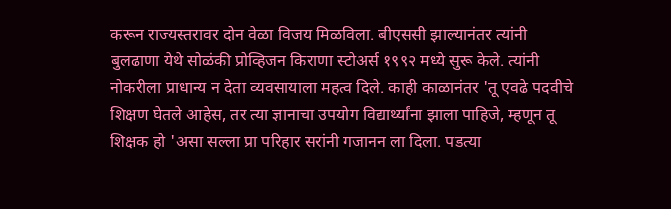करून राज्यस्तरावर दोन वेळा विजय मिळविला. बीएससी झाल्यानंतर त्यांनी बुलढाणा येथे सोळंकी प्रोव्हिजन किराणा स्टोअर्स १९९२ मध्ये सुरू केले. त्यांनी नोकरीला प्राधान्य न देता व्यवसायाला महत्व दिले. काही काळानंतर 'तू एवढे पदवीचे शिक्षण घेतले आहेस, तर त्या ज्ञानाचा उपयोग विद्यार्थ्यांना झाला पाहिजे, म्हणून तू शिक्षक हो 'असा सल्ला प्रा परिहार सरांनी गजानन ला दिला. पडत्या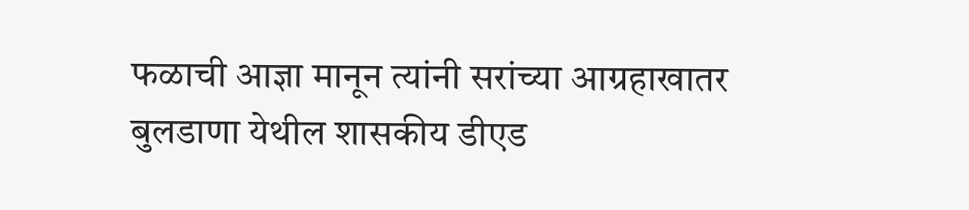फळाची आज्ञा मानून त्यांनी सरांच्या आग्रहाखातर बुलडाणा येथील शासकीय डीएड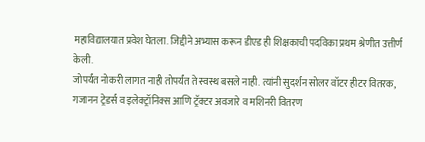महाविद्यालयात प्रवेश घेतला. जिद्दीने अभ्यास करून डीएड ही शिक्षकाची पदविका प्रथम श्रेणीत उत्तीर्ण केली.
जोपर्यंत नोकरी लागत नाही तोपर्यंत ते स्वस्थ बसले नाही. त्यांनी सुदर्शन सोलर वॉटर हीटर वितरक, गजानन ट्रेडर्स व इलेक्ट्रॉनिक्स आणि ट्रॅक्टर अवजारे व मशिनरी वितरण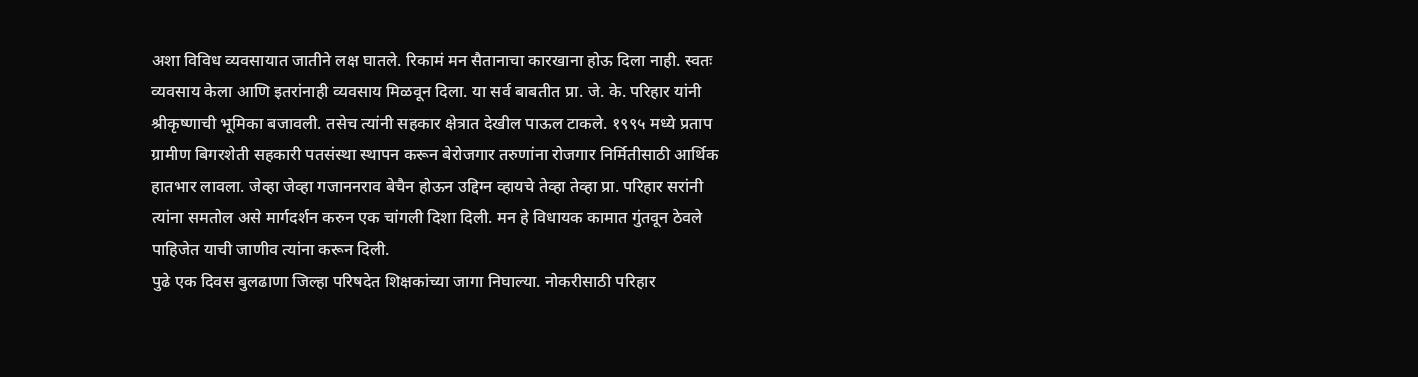अशा विविध व्यवसायात जातीने लक्ष घातले. रिकामं मन सैतानाचा कारखाना होऊ दिला नाही. स्वतः व्यवसाय केला आणि इतरांनाही व्यवसाय मिळवून दिला. या सर्व बाबतीत प्रा. जे. के. परिहार यांनी श्रीकृष्णाची भूमिका बजावली. तसेच त्यांनी सहकार क्षेत्रात देखील पाऊल टाकले. १९९५ मध्ये प्रताप ग्रामीण बिगरशेती सहकारी पतसंस्था स्थापन करून बेरोजगार तरुणांना रोजगार निर्मितीसाठी आर्थिक हातभार लावला. जेव्हा जेव्हा गजाननराव बेचैन होऊन उद्दिग्न व्हायचे तेव्हा तेव्हा प्रा. परिहार सरांनी त्यांना समतोल असे मार्गदर्शन करुन एक चांगली दिशा दिली. मन हे विधायक कामात गुंतवून ठेवले पाहिजेत याची जाणीव त्यांना करून दिली.
पुढे एक दिवस बुलढाणा जिल्हा परिषदेत शिक्षकांच्या जागा निघाल्या. नोकरीसाठी परिहार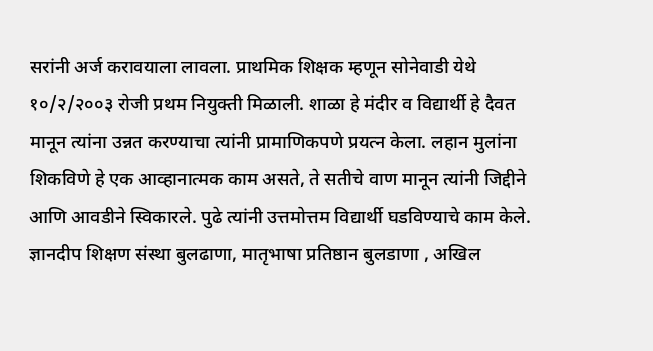सरांनी अर्ज करावयाला लावला. प्राथमिक शिक्षक म्हणून सोनेवाडी येथे १०/२/२००३ रोजी प्रथम नियुक्ती मिळाली. शाळा हे मंदीर व विद्यार्थी हे दैवत मानून त्यांना उन्नत करण्याचा त्यांनी प्रामाणिकपणे प्रयत्न केला. लहान मुलांना शिकविणे हे एक आव्हानात्मक काम असते, ते सतीचे वाण मानून त्यांनी जिद्दीने आणि आवडीने स्विकारले. पुढे त्यांनी उत्तमोत्तम विद्यार्थी घडविण्याचे काम केले.
ज्ञानदीप शिक्षण संस्था बुलढाणा, मातृभाषा प्रतिष्ठान बुलडाणा , अखिल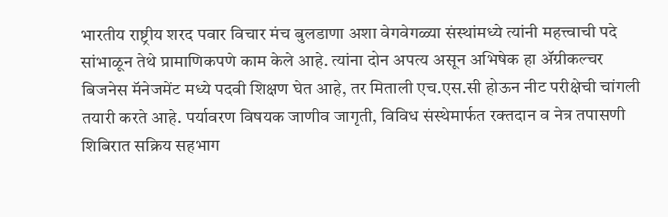भारतीय राष्ट्रीय शरद पवार विचार मंच बुलडाणा अशा वेगवेगळ्या संस्थांमध्ये त्यांनी महत्त्वाची पदे सांभाळून तेथे प्रामाणिकपणे काम केले आहे. त्यांना दोन अपत्य असून अभिषेक हा ॲग्रीकल्चर बिजनेस मॅनेजमेंट मध्ये पदवी शिक्षण घेत आहे, तर मिताली एच.एस.सी होऊन नीट परीक्षेची चांगली तयारी करते आहे. पर्यावरण विषयक जाणीव जागृती, विविध संस्थेमार्फत रक्तदान व नेत्र तपासणी शिबिरात सक्रिय सहभाग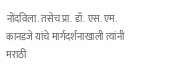नोंदविला. तसेच प्रा. डॉ. एस. एम. कानडजे यांचे मार्गदर्शनाखाली त्यांनी मराठी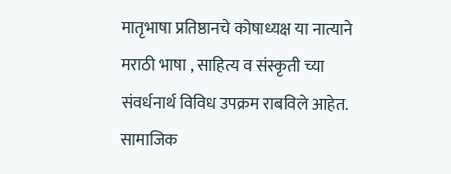मातृभाषा प्रतिष्ठानचे कोषाध्यक्ष या नात्याने मराठी भाषा , साहित्य व संस्कृती च्या संवर्धनार्थ विविध उपक्रम राबविले आहेत.
सामाजिक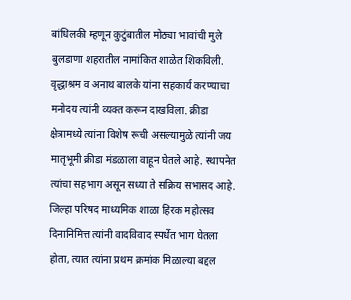बांधिलकी म्हणून कुटुंबातील मोठ्या भावांची मुले बुलडाणा शहरातील नामांकित शाळेत शिकविली. वृद्धाश्रम व अनाथ बालके यांना सहकार्य करण्याचा मनोदय त्यांनी व्यक्त करून दाखविला. क्रीडा क्षेत्रामध्ये त्यांना विशेष रूची असल्यामुळे त्यांनी जय मातृभूमी क्रीडा मंडळाला वाहून घेतले आहे. स्थापनेत त्यांचा सहभाग असून सध्या ते सक्रिय सभासद आहे. जिल्हा परिषद माध्यमिक शाळा हिरक महोत्सव दिनानिमित्त त्यांनी वादविवाद स्पर्धेत भाग घेतला होता, त्यात त्यांना प्रथम क्रमांक मिळाल्या बद्दल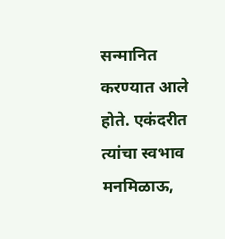सन्मानित करण्यात आले होते. एकंदरीत त्यांचा स्वभाव मनमिळाऊ,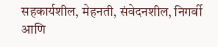सहकार्यशील, मेहनती, संवेदनशील, निगर्वी आणि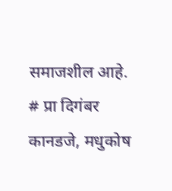समाजशील आहे.
# प्रा दिगंबर कानडजे, मधुकोष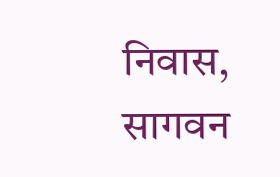निवास,
सागवन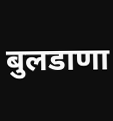बुलडाणा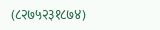(८२७५२३१८७४)